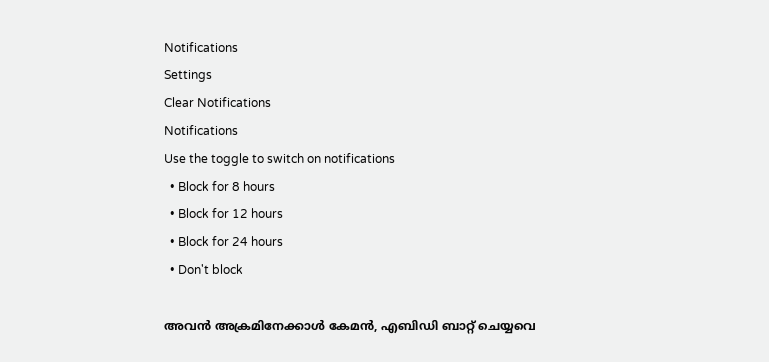Notifications
Settings
Clear Notifications
Notifications
Use the toggle to switch on notifications
  • Block for 8 hours
  • Block for 12 hours
  • Block for 24 hours
  • Don't block

അവന്‍ അക്രമിനേക്കാള്‍ കേമന്‍, എബിഡി ബാറ്റ് ചെയ്യവെ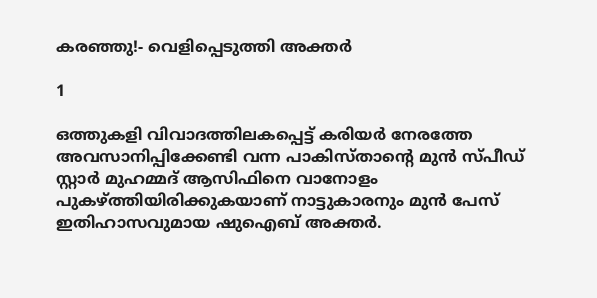കരഞ്ഞു!- വെളിപ്പെടുത്തി അക്തര്‍

1

ഒത്തുകളി വിവാദത്തിലകപ്പെട്ട് കരിയര്‍ നേരത്തേ അവസാനിപ്പിക്കേണ്ടി വന്ന പാകിസ്താന്റെ മുന്‍ സ്പീഡ് സ്റ്റാര്‍ മുഹമ്മദ് ആസിഫിനെ വാനോളം പുകഴ്ത്തിയിരിക്കുകയാണ് നാട്ടുകാരനും മുന്‍ പേസ് ഇതിഹാസവുമായ ഷുഐബ് അക്തര്‍.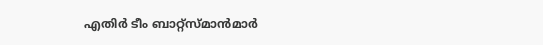എതിര്‍ ടീം ബാറ്റ്‌സ്മാന്‍മാര്‍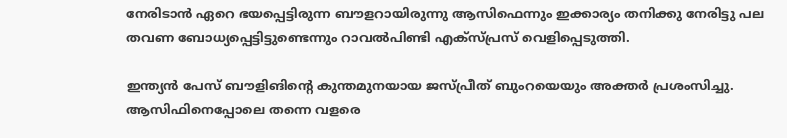നേരിടാന്‍ ഏറെ ഭയപ്പെട്ടിരുന്ന ബൗളറായിരുന്നു ആസിഫെന്നും ഇക്കാര്യം തനിക്കു നേരിട്ടു പല തവണ ബോധ്യപ്പെട്ടിട്ടുണ്ടെന്നും റാവല്‍പിണ്ടി എക്‌സ്പ്രസ് വെളിപ്പെടുത്തി.

ഇന്ത്യന്‍ പേസ് ബൗളിങിന്റെ കുന്തമുനയായ ജസ്പ്രീത് ബുംറയെയും അക്തര്‍ പ്രശംസിച്ചു. ആസിഫിനെപ്പോലെ തന്നെ വളരെ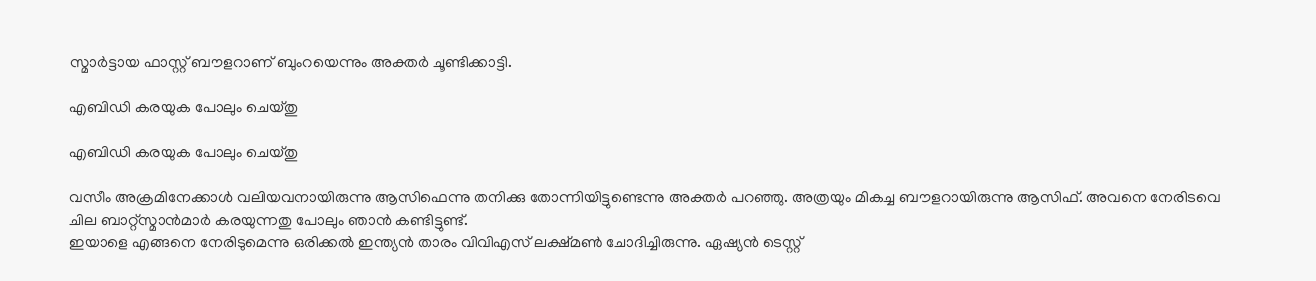സ്മാര്‍ട്ടായ ഫാസ്റ്റ് ബൗളറാണ് ബുംറയെന്നും അക്തര്‍ ചൂണ്ടിക്കാട്ടി.

എബിഡി കരയുക പോലും ചെയ്തു

എബിഡി കരയുക പോലും ചെയ്തു

വസീം അക്രമിനേക്കാള്‍ വലിയവനായിരുന്നു ആസിഫെന്നു തനിക്കു തോന്നിയിട്ടുണ്ടെന്നു അക്തര്‍ പറഞ്ഞു. അത്രയും മികച്ച ബൗളറായിരുന്നു ആസിഫ്. അവനെ നേരിടവെ ചില ബാറ്റ്‌സ്മാന്‍മാര്‍ കരയുന്നതു പോലും ഞാന്‍ കണ്ടിട്ടുണ്ട്.
ഇയാളെ എങ്ങനെ നേരിടുമെന്നു ഒരിക്കല്‍ ഇന്ത്യന്‍ താരം വിവിഎസ് ലക്ഷ്മണ്‍ ചോദിച്ചിരുന്നു. ഏഷ്യന്‍ ടെസ്റ്റ്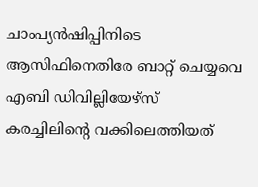ചാംപ്യന്‍ഷിപ്പിനിടെ ആസിഫിനെതിരേ ബാറ്റ് ചെയ്യവെ എബി ഡിവില്ലിയേഴ്‌സ് കരച്ചിലിന്റെ വക്കിലെത്തിയത്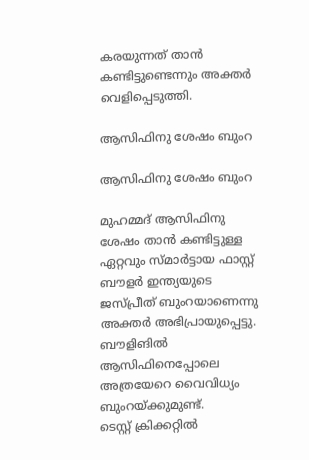കരയുന്നത് താന്‍ കണ്ടിട്ടുണ്ടെന്നും അക്തര്‍ വെളിപ്പെടുത്തി.

ആസിഫിനു ശേഷം ബുംറ

ആസിഫിനു ശേഷം ബുംറ

മുഹമ്മദ് ആസിഫിനു ശേഷം താന്‍ കണ്ടിട്ടുള്ള ഏറ്റവും സ്മാര്‍ട്ടായ ഫാസ്റ്റ് ബൗളര്‍ ഇന്ത്യയുടെ ജസ്പ്രീത് ബുംറയാണെന്നു അക്തര്‍ അഭിപ്രായുപ്പെട്ടു. ബൗളിങില്‍ ആസിഫിനെപ്പോലെ അത്രയേറെ വൈവിധ്യം ബുംറയ്ക്കുമുണ്ട്.
ടെസ്റ്റ് ക്രിക്കറ്റില്‍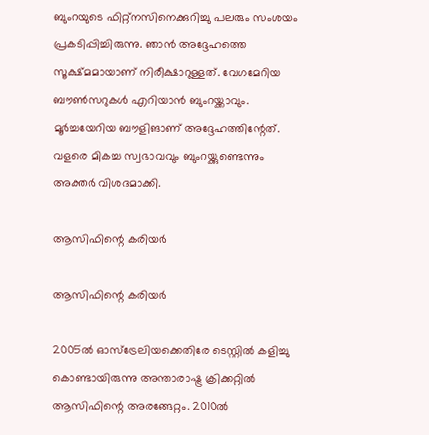ബുംറയുടെ ഫിറ്റ്‌നസിനെക്കുറിച്ചു പലരും സംശയം പ്രകടിപ്പിച്ചിരുന്നു. ഞാന്‍ അദ്ദേഹത്തെ സൂക്ഷ്മമായാണ് നിരീക്ഷാറുള്ളത്. വേഗമേറിയ ബൗണ്‍സറുകള്‍ എറിയാന്‍ ബുംറയ്ക്കാവും. മൂര്‍ച്ചയേറിയ ബൗളിങാണ് അദ്ദേഹത്തിന്റേത്. വളരെ മികച്ച സ്വഭാവവും ബുംറയ്ക്കുണ്ടെന്നും അക്തര്‍ വിശദമാക്കി.

ആസിഫിന്റെ കരിയര്‍

ആസിഫിന്റെ കരിയര്‍

2005ല്‍ ഓസ്‌ട്രേലിയക്കെതിരേ ടെസ്റ്റില്‍ കളിച്ചു കൊണ്ടായിരുന്നു അന്താരാഷ്ട്ര ക്രിക്കറ്റില്‍ ആസിഫിന്റെ അരങ്ങേറ്റം. 2010ല്‍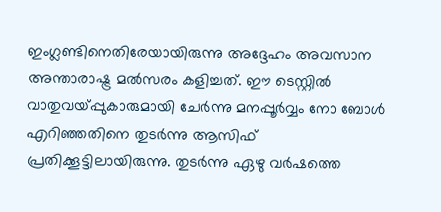ഇംഗ്ലണ്ടിനെതിരേയായിരുന്നു അദ്ദേഹം അവസാന അന്താരാഷ്ട്ര മല്‍സരം കളിച്ചത്. ഈ ടെസ്റ്റില്‍ വാതുവയ്പ്പുകാരുമായി ചേര്‍ന്നു മനപ്പൂര്‍വ്വം നോ ബോള്‍ എറിഞ്ഞതിനെ തുടര്‍ന്നു ആസിഫ് പ്രതിക്കൂട്ടിലായിരുന്നു. തുടര്‍ന്നു ഏഴു വര്‍ഷത്തെ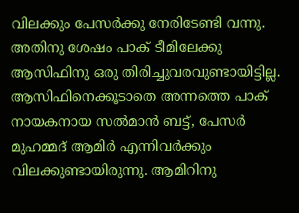വിലക്കും പേസര്‍ക്കു നേരിടേണ്ടി വന്നു. അതിനു ശേഷം പാക് ടീമിലേക്കു ആസിഫിനു ഒരു തിരിച്ചുവരവുണ്ടായിട്ടില്ല. ആസിഫിനെക്കൂടാതെ അന്നത്തെ പാക് നായകനായ സല്‍മാന്‍ ബട്ട്, പേസര്‍ മുഹമ്മദ് ആമിര്‍ എന്നിവര്‍ക്കും വിലക്കുണ്ടായിരുന്നു. ആമിറിനു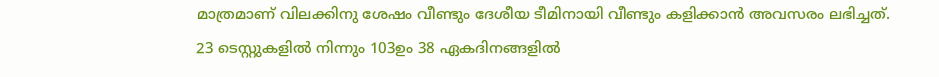മാത്രമാണ് വിലക്കിനു ശേഷം വീണ്ടും ദേശീയ ടീമിനായി വീണ്ടും കളിക്കാന്‍ അവസരം ലഭിച്ചത്.
23 ടെസ്റ്റുകളില്‍ നിന്നും 103ഉം 38 ഏകദിനങ്ങളില്‍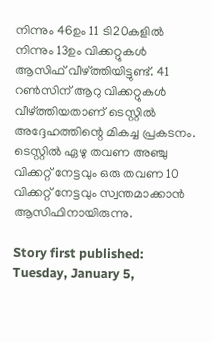നിന്നും 46ഉം 11 ടി20കളില്‍ നിന്നും 13ഉം വിക്കറ്റുകള്‍ ആസിഫ് വീഴ്ത്തിയിട്ടുണ്ട്. 41 റണ്‍സിന് ആറു വിക്കറ്റുകള്‍ വീഴ്ത്തിയതാണ് ടെസ്റ്റില്‍ അദ്ദേഹത്തിന്റെ മികച്ച പ്രകടനം. ടെസ്റ്റില്‍ ഏഴു തവണ അഞ്ചു വിക്കറ്റ് നേട്ടവും ഒരു തവണ 10 വിക്കറ്റ് നേട്ടവും സ്വന്തമാക്കാന്‍ ആസിഫിനായിരുന്നു.

Story first published: Tuesday, January 5,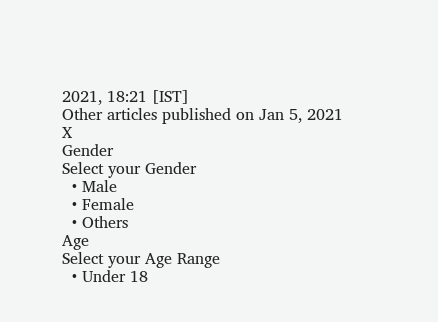2021, 18:21 [IST]
Other articles published on Jan 5, 2021
X
Gender
Select your Gender
  • Male
  • Female
  • Others
Age
Select your Age Range
  • Under 18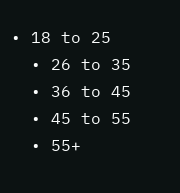• 18 to 25
  • 26 to 35
  • 36 to 45
  • 45 to 55
  • 55+